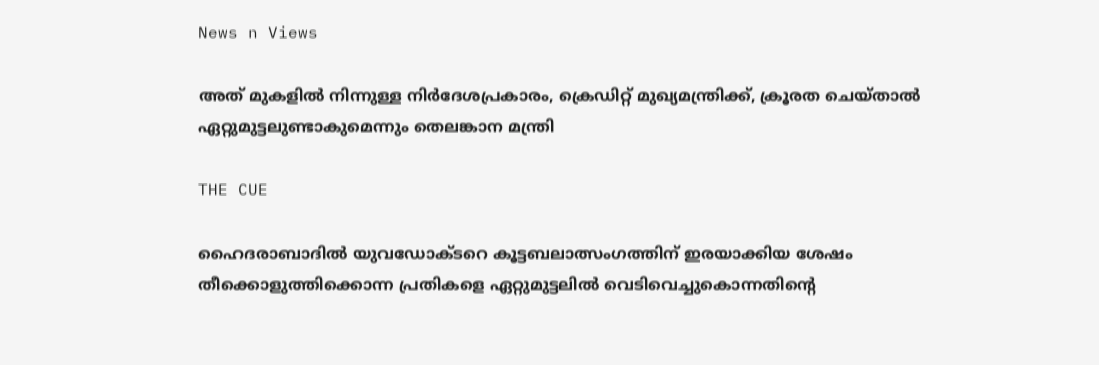News n Views

അത്‌ മുകളില്‍ നിന്നുള്ള നിര്‍ദേശപ്രകാരം, ക്രെഡിറ്റ് മുഖ്യമന്ത്രിക്ക്, ക്രൂരത ചെയ്താല്‍ ഏറ്റുമുട്ടലുണ്ടാകുമെന്നും തെലങ്കാന മന്ത്രി

THE CUE

ഹൈദരാബാദില്‍ യുവഡോക്ടറെ കൂട്ടബലാത്സംഗത്തിന് ഇരയാക്കിയ ശേഷം തീക്കൊളുത്തിക്കൊന്ന പ്രതികളെ ഏറ്റുമുട്ടലില്‍ വെടിവെച്ചുകൊന്നതിന്റെ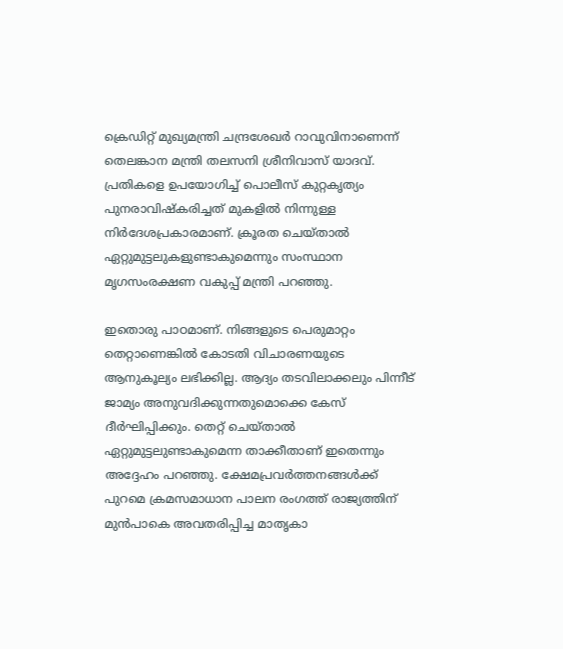ക്രെഡിറ്റ് മുഖ്യമന്ത്രി ചന്ദ്രശേഖര്‍ റാവുവിനാണെന്ന് തെലങ്കാന മന്ത്രി തലസനി ശ്രീനിവാസ് യാദവ്. പ്രതികളെ ഉപയോഗിച്ച് പൊലീസ് കുറ്റകൃത്യം പുനരാവിഷ്‌കരിച്ചത് മുകളില്‍ നിന്നുള്ള നിര്‍ദേശപ്രകാരമാണ്. ക്രൂരത ചെയ്താല്‍ ഏറ്റുമുട്ടലുകളുണ്ടാകുമെന്നും സംസ്ഥാന മൃഗസംരക്ഷണ വകുപ്പ് മന്ത്രി പറഞ്ഞു.

ഇതൊരു പാഠമാണ്. നിങ്ങളുടെ പെരുമാറ്റം തെറ്റാണെങ്കില്‍ കോടതി വിചാരണയുടെ ആനുകൂല്യം ലഭിക്കില്ല. ആദ്യം തടവിലാക്കലും പിന്നീട് ജാമ്യം അനുവദിക്കുന്നതുമൊക്കെ കേസ് ദീര്‍ഘിപ്പിക്കും. തെറ്റ് ചെയ്താല്‍ ഏറ്റുമുട്ടലുണ്ടാകുമെന്ന താക്കീതാണ് ഇതെന്നും അദ്ദേഹം പറഞ്ഞു. ക്ഷേമപ്രവര്‍ത്തനങ്ങള്‍ക്ക് പുറമെ ക്രമസമാധാന പാലന രംഗത്ത് രാജ്യത്തിന് മുന്‍പാകെ അവതരിപ്പിച്ച മാതൃകാ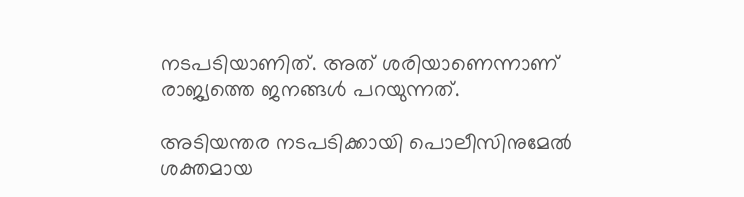നടപടിയാണിത്. അത് ശരിയാണെന്നാണ് രാജ്യത്തെ ജനങ്ങള്‍ പറയുന്നത്.

അടിയന്തര നടപടിക്കായി പൊലീസിനുമേല്‍ ശക്തമായ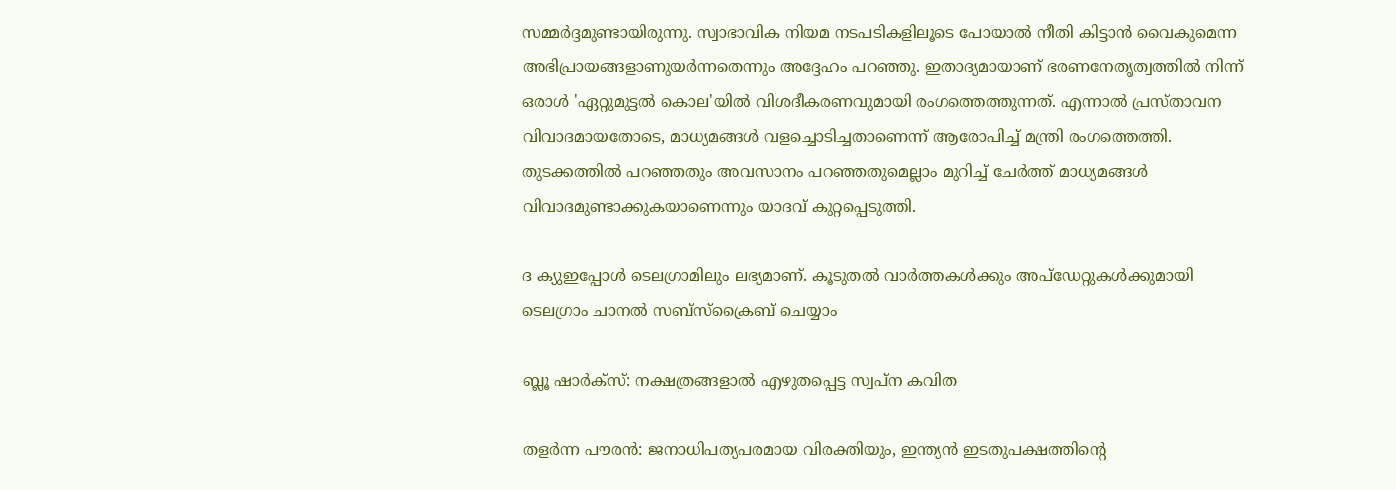സമ്മര്‍ദ്ദമുണ്ടായിരുന്നു. സ്വാഭാവിക നിയമ നടപടികളിലൂടെ പോയാല്‍ നീതി കിട്ടാന്‍ വൈകുമെന്ന അഭിപ്രായങ്ങളാണുയര്‍ന്നതെന്നും അദ്ദേഹം പറഞ്ഞു. ഇതാദ്യമായാണ് ഭരണനേതൃത്വത്തില്‍ നിന്ന് ഒരാള്‍ 'ഏറ്റുമുട്ടല്‍ കൊല'യില്‍ വിശദീകരണവുമായി രംഗത്തെത്തുന്നത്. എന്നാല്‍ പ്രസ്താവന വിവാദമായതോടെ, മാധ്യമങ്ങള്‍ വളച്ചൊടിച്ചതാണെന്ന് ആരോപിച്ച് മന്ത്രി രംഗത്തെത്തി. തുടക്കത്തില്‍ പറഞ്ഞതും അവസാനം പറഞ്ഞതുമെല്ലാം മുറിച്ച് ചേര്‍ത്ത് മാധ്യമങ്ങള്‍ വിവാദമുണ്ടാക്കുകയാണെന്നും യാദവ് കുറ്റപ്പെടുത്തി.

ദ ക്യുഇപ്പോള്‍ ടെലഗ്രാമിലും ലഭ്യമാണ്. കൂടുതല്‍ വാര്‍ത്തകള്‍ക്കും അപ്‌ഡേറ്റുകള്‍ക്കുമായി ടെലഗ്രാം ചാനല്‍ സബ്‌സ്‌ക്രൈബ് ചെയ്യാം

ബ്ലൂ ഷാർക്സ്: നക്ഷത്രങ്ങളാൽ എഴുതപ്പെട്ട സ്വപ്ന കവിത

തളര്‍ന്ന പൗരന്‍: ജനാധിപത്യപരമായ വിരക്തിയും, ഇന്ത്യന്‍ ഇടതുപക്ഷത്തിന്റെ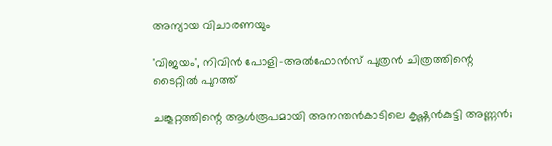അന്യായ വിചാരണയും

'വിജയം', നിവിന്‍ പോളി-അല്‍ഫോന്‍സ് പുത്രന്‍ ചിത്രത്തിന്റെ ടൈറ്റില്‍ പുറത്ത്

ചങ്കൂറ്റത്തിന്റെ ആള്‍രൂപമായി അനന്തന്‍കാടിലെ കൃഷ്ണന്‍കുട്ടി അണ്ണന്‍;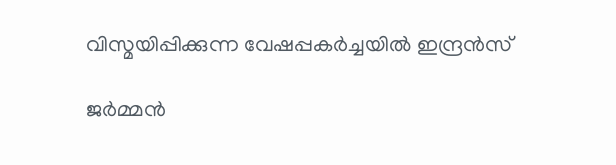വിസ്മയിപ്പിക്കുന്ന വേഷപ്പകര്‍ച്ചയില്‍ ഇന്ദ്രന്‍സ്

ജർമ്മൻ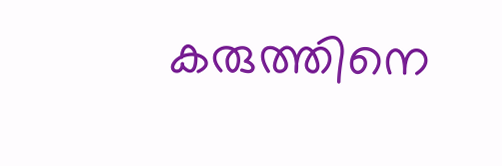കരുത്തിനെ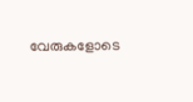വേരുകളോടെ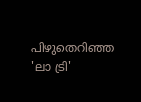പിഴുതെറിഞ്ഞ 'ലാ ട്രി'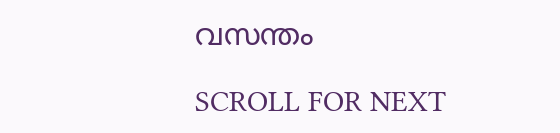വസന്തം

SCROLL FOR NEXT